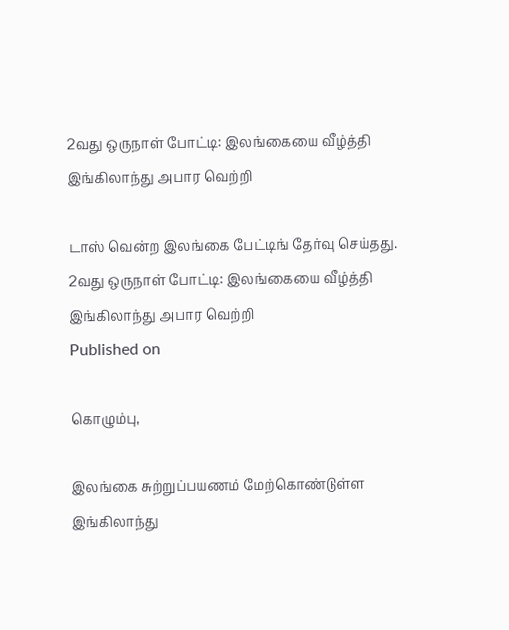2வது ஒருநாள் போட்டி: இலங்கையை வீழ்த்தி இங்கிலாந்து அபார வெற்றி

டாஸ் வென்ற இலங்கை பேட்டிங் தேர்வு செய்தது.
2வது ஒருநாள் போட்டி: இலங்கையை வீழ்த்தி இங்கிலாந்து அபார வெற்றி
Published on

கொழும்பு,

இலங்கை சுற்றுப்பயணம் மேற்கொண்டுள்ள இங்கிலாந்து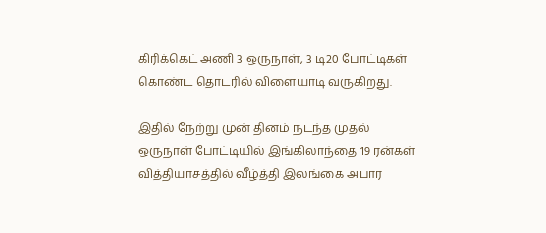கிரிக்கெட் அணி 3 ஒருநாள், 3 டி20 போட்டிகள் கொண்ட தொடரில் விளையாடி வருகிறது.

இதில் நேற்று முன் தினம் நடந்த முதல் ஒருநாள் போட்டியில் இங்கிலாந்தை 19 ரன்கள் வித்தியாசத்தில் வீழ்த்தி இலங்கை அபார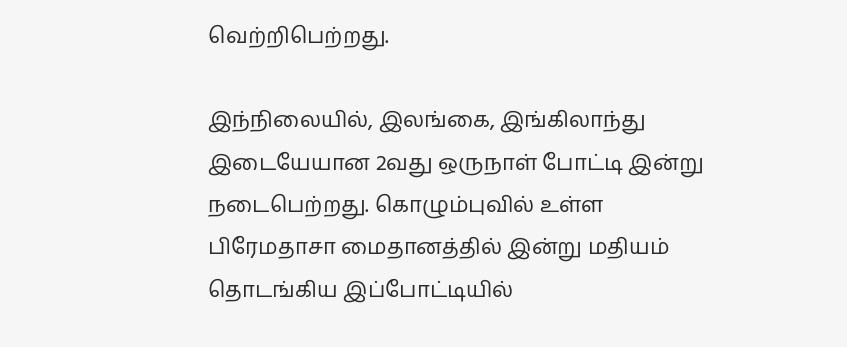வெற்றிபெற்றது.

இந்நிலையில், இலங்கை, இங்கிலாந்து இடையேயான 2வது ஒருநாள் போட்டி இன்று நடைபெற்றது. கொழும்புவில் உள்ள பிரேமதாசா மைதானத்தில் இன்று மதியம் தொடங்கிய இப்போட்டியில்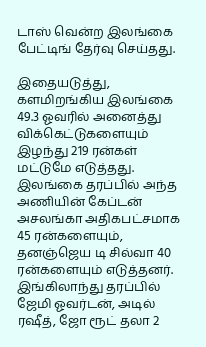டாஸ் வென்ற இலங்கை பேட்டிங் தேர்வு செய்தது.

இதையடுத்து, களமிறங்கிய இலங்கை 49.3 ஓவரில் அனைத்து விக்கெட்டுகளையும் இழந்து 219 ரன்கள் மட்டுமே எடுத்தது. இலங்கை தரப்பில் அந்த அணியின் கேப்டன் அசலங்கா அதிகபட்சமாக 45 ரன்களையும், தனஞ்ஜெய டி சில்வா 40 ரன்களையும் எடுத்தனர். இங்கிலாந்து தரப்பில் ஜேமி ஓவர்டன், அடில் ரஷீத், ஜோ ரூட் தலா 2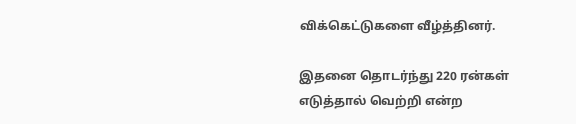விக்கெட்டுகளை வீழ்த்தினர்.

இதனை தொடர்ந்து 220 ரன்கள் எடுத்தால் வெற்றி என்ற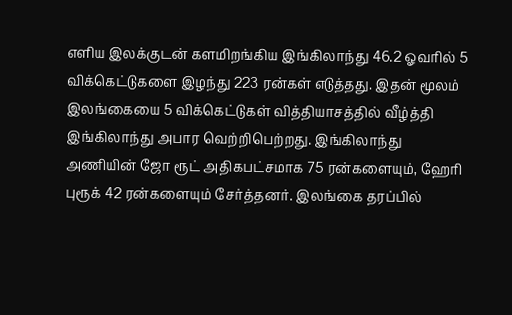எளிய இலக்குடன் களமிறங்கிய இங்கிலாந்து 46.2 ஓவரில் 5 விக்கெட்டுகளை இழந்து 223 ரன்கள் எடுத்தது. இதன் மூலம் இலங்கையை 5 விக்கெட்டுகள் வித்தியாசத்தில் வீழ்த்தி இங்கிலாந்து அபார வெற்றிபெற்றது. இங்கிலாந்து அணியின் ஜோ ரூட் அதிகபட்சமாக 75 ரன்களையும், ஹேரி புரூக் 42 ரன்களையும் சேர்த்தனர். இலங்கை தரப்பில்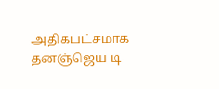அதிகபட்சமாக தனஞ்ஜெய டி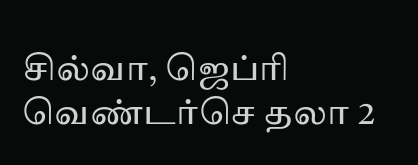சில்வா, ஜெப்ரி வெண்டர்செ தலா 2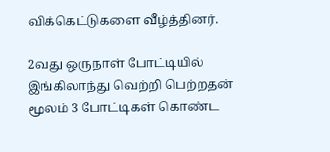விக்கெட்டுகளை வீழ்த்தினர்.

2வது ஒருநாள் போட்டியில் இங்கிலாந்து வெற்றி பெற்றதன் மூலம் 3 போட்டிகள் கொண்ட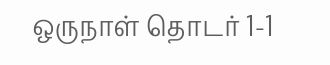ஒருநாள் தொடர் 1-1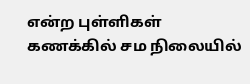என்ற புள்ளிகள் கணக்கில் சம நிலையில்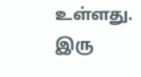உள்ளது. இரு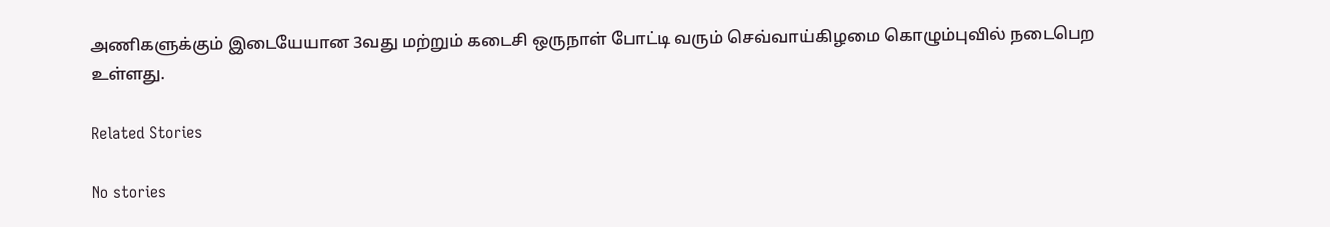அணிகளுக்கும் இடையேயான 3வது மற்றும் கடைசி ஒருநாள் போட்டி வரும் செவ்வாய்கிழமை கொழும்புவில் நடைபெற உள்ளது.

Related Stories

No stories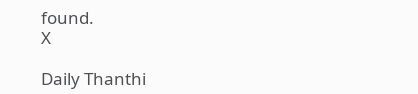found.
X

Daily Thanthi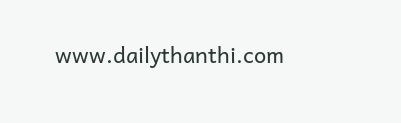www.dailythanthi.com